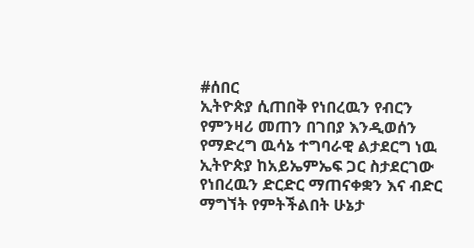#ሰበር
ኢትዮጵያ ሲጠበቅ የነበረዉን የብርን የምንዛሪ መጠን በገበያ እንዲወሰን የማድረግ ዉሳኔ ተግባራዊ ልታደርግ ነዉ
ኢትዮጵያ ከአይኤምኤፍ ጋር ስታደርገው የነበረዉን ድርድር ማጠናቀቋን እና ብድር ማግኘት የምትችልበት ሁኔታ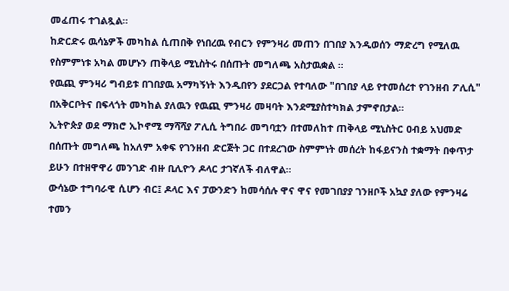መፈጠሩ ተገልጿል።
ከድርድሩ ዉሳኔዎች መካከል ሲጠበቅ የነበረዉ የብርን የምንዛሪ መጠን በገበያ እንዲወሰን ማድረግ የሚለዉ የስምምነቱ አካል መሆኑን ጠቅላይ ሚኒስትሩ በሰጡት መግለጫ አስታዉቋል ።
የዉጪ ምንዛሪ ግብይቱ በገበያዉ አማካኝነት እንዲበየን ያደርጋል የተባለው "በገበያ ላይ የተመሰረተ የገንዘብ ፖሊሲ" በአቅርቦትና በፍላጎት መካከል ያለዉን የዉጪ ምንዛሪ መዛባት እንደሚያስተካክል ታምኖበታል።
ኢትዮጵያ ወደ ማክሮ ኢኮኖሚ ማሻሻያ ፖሊሲ ትግበራ መግባቷን በተመለከተ ጠቅላይ ሚኒስትር ዐብይ አህመድ በሰጡት መግለጫ ከአለም አቀፍ የገንዘብ ድርጅት ጋር በተደረገው ስምምነት መሰረት ከፋይናንስ ተቋማት በቀጥታ ይሁን በተዘዋዋሪ መንገድ ብዙ ቢሊዮን ዶላር ታገኛለች ብለዋል።
ውሳኔው ተግባራዊ ሲሆን ብር፤ ዶላር እና ፓውንድን ከመሳሰሉ ዋና ዋና የመገበያያ ገንዘቦች አኳያ ያለው የምንዛሬ ተመን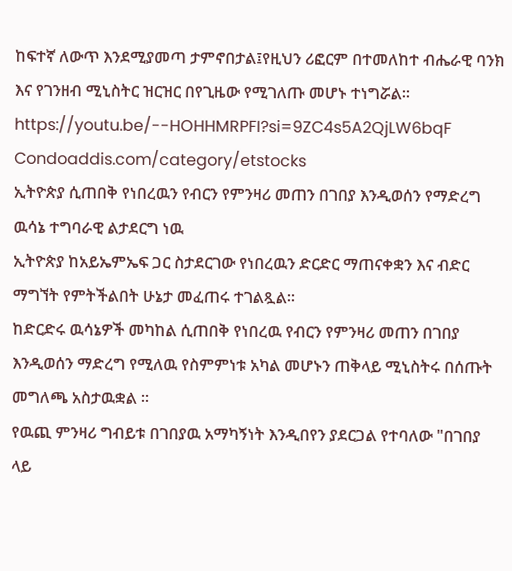ከፍተኛ ለውጥ እንደሚያመጣ ታምኖበታል፤የዚህን ሪፎርም በተመለከተ ብሔራዊ ባንክ እና የገንዘብ ሚኒስትር ዝርዝር በየጊዜው የሚገለጡ መሆኑ ተነግሯል።
https://youtu.be/--HOHHMRPFI?si=9ZC4s5A2QjLW6bqF
Condoaddis.com/category/etstocks
ኢትዮጵያ ሲጠበቅ የነበረዉን የብርን የምንዛሪ መጠን በገበያ እንዲወሰን የማድረግ ዉሳኔ ተግባራዊ ልታደርግ ነዉ
ኢትዮጵያ ከአይኤምኤፍ ጋር ስታደርገው የነበረዉን ድርድር ማጠናቀቋን እና ብድር ማግኘት የምትችልበት ሁኔታ መፈጠሩ ተገልጿል።
ከድርድሩ ዉሳኔዎች መካከል ሲጠበቅ የነበረዉ የብርን የምንዛሪ መጠን በገበያ እንዲወሰን ማድረግ የሚለዉ የስምምነቱ አካል መሆኑን ጠቅላይ ሚኒስትሩ በሰጡት መግለጫ አስታዉቋል ።
የዉጪ ምንዛሪ ግብይቱ በገበያዉ አማካኝነት እንዲበየን ያደርጋል የተባለው "በገበያ ላይ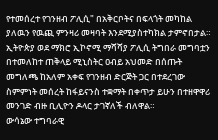የተመሰረተ የገንዘብ ፖሊሲ" በአቅርቦትና በፍላጎት መካከል ያለዉን የዉጪ ምንዛሪ መዛባት እንደሚያስተካክል ታምኖበታል።
ኢትዮጵያ ወደ ማክሮ ኢኮኖሚ ማሻሻያ ፖሊሲ ትግበራ መግባቷን በተመለከተ ጠቅላይ ሚኒስትር ዐብይ አህመድ በሰጡት መግለጫ ከአለም አቀፍ የገንዘብ ድርጅት ጋር በተደረገው ስምምነት መሰረት ከፋይናንስ ተቋማት በቀጥታ ይሁን በተዘዋዋሪ መንገድ ብዙ ቢሊዮን ዶላር ታገኛለች ብለዋል።
ውሳኔው ተግባራዊ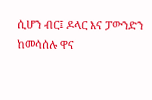ሲሆን ብር፤ ዶላር እና ፓውንድን ከመሳሰሉ ዋና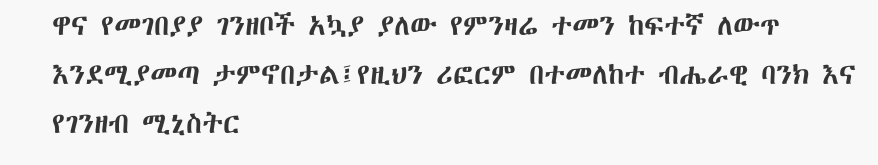ዋና የመገበያያ ገንዘቦች አኳያ ያለው የምንዛሬ ተመን ከፍተኛ ለውጥ እንደሚያመጣ ታምኖበታል፤የዚህን ሪፎርም በተመለከተ ብሔራዊ ባንክ እና የገንዘብ ሚኒስትር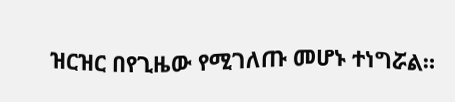ዝርዝር በየጊዜው የሚገለጡ መሆኑ ተነግሯል።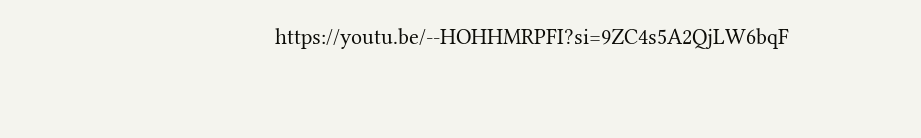https://youtu.be/--HOHHMRPFI?si=9ZC4s5A2QjLW6bqF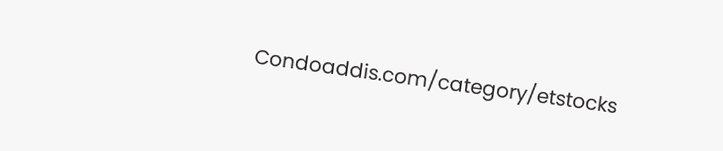Condoaddis.com/category/etstocks